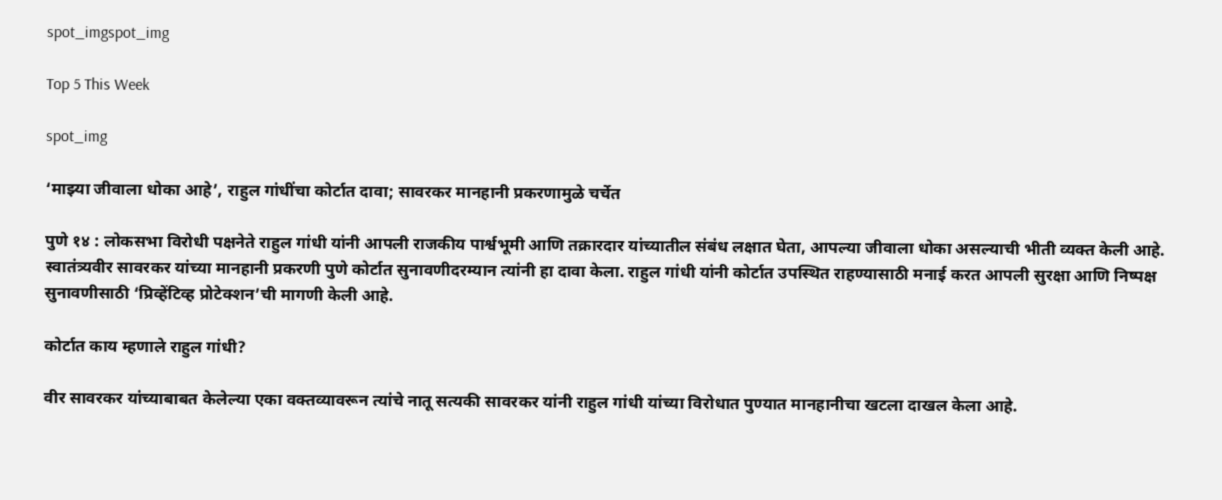spot_imgspot_img

Top 5 This Week

spot_img

‘माझ्या जीवाला धोका आहे’, राहुल गांधींचा कोर्टात दावा; सावरकर मानहानी प्रकरणामुळे चर्चेत

पुणे १४ : लोकसभा विरोधी पक्षनेते राहुल गांधी यांनी आपली राजकीय पार्श्वभूमी आणि तक्रारदार यांच्यातील संबंध लक्षात घेता, आपल्या जीवाला धोका असल्याची भीती व्यक्त केली आहे. स्वातंत्र्यवीर सावरकर यांच्या मानहानी प्रकरणी पुणे कोर्टात सुनावणीदरम्यान त्यांनी हा दावा केला. राहुल गांधी यांनी कोर्टात उपस्थित राहण्यासाठी मनाई करत आपली सुरक्षा आणि निष्पक्ष सुनावणीसाठी ‘प्रिव्हेंटिव्ह प्रोटेक्शन’ची मागणी केली आहे.

कोर्टात काय म्हणाले राहुल गांधी?

वीर सावरकर यांच्याबाबत केलेल्या एका वक्तव्यावरून त्यांचे नातू सत्यकी सावरकर यांनी राहुल गांधी यांच्या विरोधात पुण्यात मानहानीचा खटला दाखल केला आहे.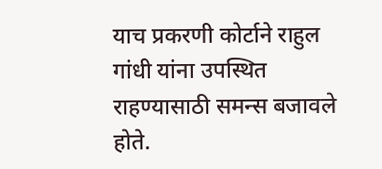याच प्रकरणी कोर्टाने राहुल गांधी यांना उपस्थित राहण्यासाठी समन्स बजावले होते.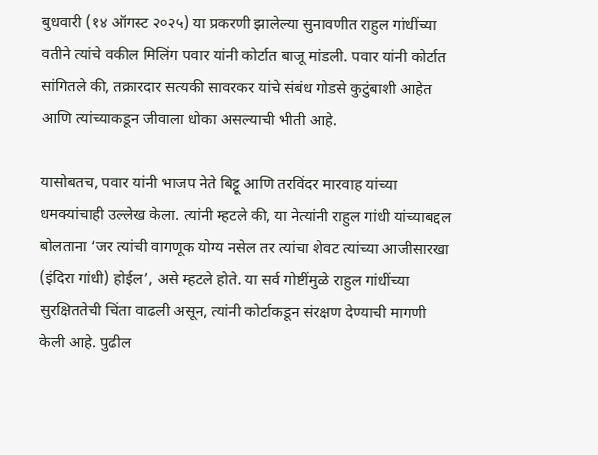बुधवारी (१४ ऑगस्ट २०२५) या प्रकरणी झालेल्या सुनावणीत राहुल गांधींच्या वतीने त्यांचे वकील मिलिंग पवार यांनी कोर्टात बाजू मांडली. पवार यांनी कोर्टात सांगितले की, तक्रारदार सत्यकी सावरकर यांचे संबंध गोडसे कुटुंबाशी आहेत आणि त्यांच्याकडून जीवाला धोका असल्याची भीती आहे.

यासोबतच, पवार यांनी भाजप नेते बिट्टू आणि तरविंदर मारवाह यांच्या धमक्यांचाही उल्लेख केला. त्यांनी म्हटले की, या नेत्यांनी राहुल गांधी यांच्याबद्दल बोलताना ‘जर त्यांची वागणूक योग्य नसेल तर त्यांचा शेवट त्यांच्या आजीसारखा (इंदिरा गांधी) होईल’, असे म्हटले होते. या सर्व गोष्टींमुळे राहुल गांधींच्या सुरक्षिततेची चिंता वाढली असून, त्यांनी कोर्टाकडून संरक्षण देण्याची मागणी केली आहे. पुढील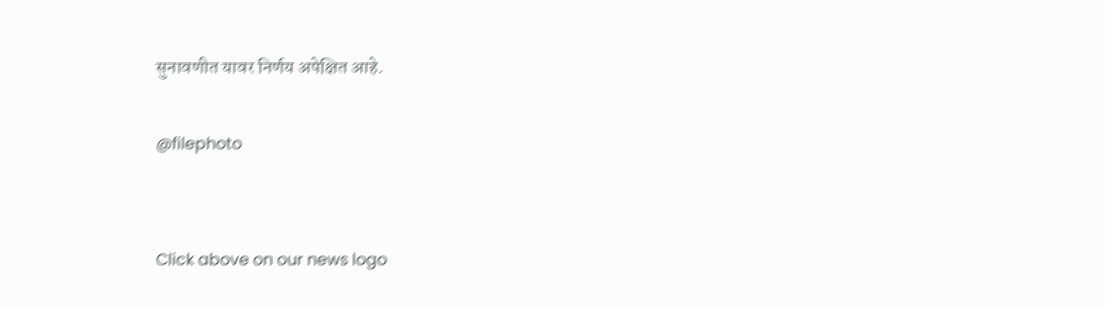सुनावणीत यावर निर्णय अपेक्षित आहे.

@filephoto


Click above on our news logo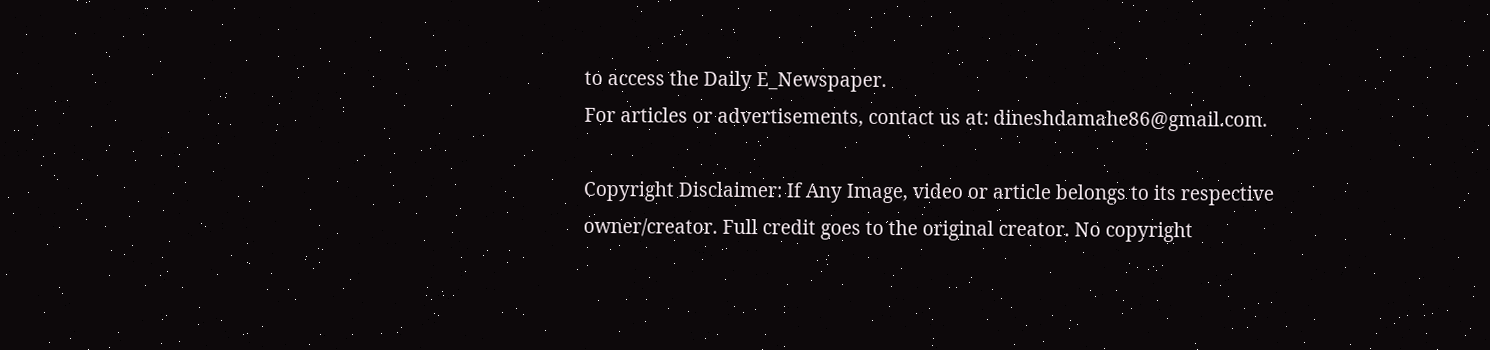to access the Daily E_Newspaper.
For articles or advertisements, contact us at: dineshdamahe86@gmail.com.

Copyright Disclaimer: If Any Image, video or article belongs to its respective owner/creator. Full credit goes to the original creator. No copyright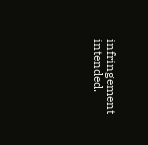infringement intended.